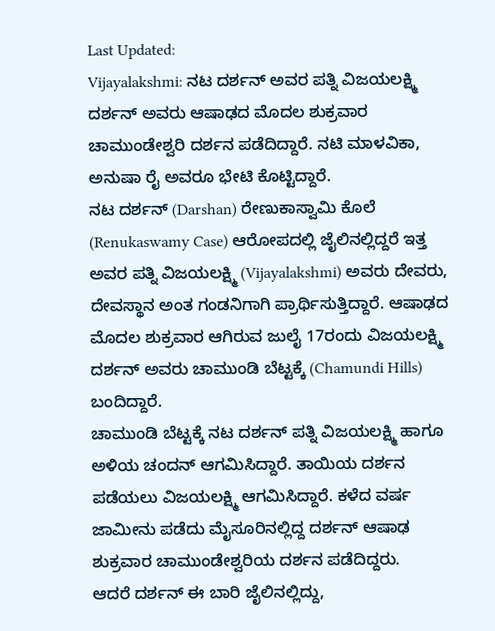Last Updated:
Vijayalakshmi: ನಟ ದರ್ಶನ್ ಅವರ ಪತ್ನಿ ವಿಜಯಲಕ್ಷ್ಮಿ ದರ್ಶನ್ ಅವರು ಆಷಾಢದ ಮೊದಲ ಶುಕ್ರವಾರ ಚಾಮುಂಡೇಶ್ವರಿ ದರ್ಶನ ಪಡೆದಿದ್ದಾರೆ. ನಟಿ ಮಾಳವಿಕಾ, ಅನುಷಾ ರೈ ಅವರೂ ಭೇಟಿ ಕೊಟ್ಟಿದ್ದಾರೆ.
ನಟ ದರ್ಶನ್ (Darshan) ರೇಣುಕಾಸ್ವಾಮಿ ಕೊಲೆ (Renukaswamy Case) ಆರೋಪದಲ್ಲಿ ಜೈಲಿನಲ್ಲಿದ್ದರೆ ಇತ್ತ ಅವರ ಪತ್ನಿ ವಿಜಯಲಕ್ಷ್ಮಿ (Vijayalakshmi) ಅವರು ದೇವರು, ದೇವಸ್ಥಾನ ಅಂತ ಗಂಡನಿಗಾಗಿ ಪ್ರಾರ್ಥಿಸುತ್ತಿದ್ದಾರೆ. ಆಷಾಢದ ಮೊದಲ ಶುಕ್ರವಾರ ಆಗಿರುವ ಜುಲೈ 17ರಂದು ವಿಜಯಲಕ್ಷ್ಮಿ ದರ್ಶನ್ ಅವರು ಚಾಮುಂಡಿ ಬೆಟ್ಟಕ್ಕೆ (Chamundi Hills) ಬಂದಿದ್ದಾರೆ.
ಚಾಮುಂಡಿ ಬೆಟ್ಟಕ್ಕೆ ನಟ ದರ್ಶನ್ ಪತ್ನಿ ವಿಜಯಲಕ್ಷ್ಮಿ ಹಾಗೂ ಅಳಿಯ ಚಂದನ್ ಆಗಮಿಸಿದ್ದಾರೆ. ತಾಯಿಯ ದರ್ಶನ ಪಡೆಯಲು ವಿಜಯಲಕ್ಷ್ಮಿ ಆಗಮಿಸಿದ್ದಾರೆ. ಕಳೆದ ವರ್ಷ ಜಾಮೀನು ಪಡೆದು ಮೈಸೂರಿನಲ್ಲಿದ್ದ ದರ್ಶನ್ ಆಷಾಢ ಶುಕ್ರವಾರ ಚಾಮುಂಡೇಶ್ವರಿಯ ದರ್ಶನ ಪಡೆದಿದ್ದರು.
ಆದರೆ ದರ್ಶನ್ ಈ ಬಾರಿ ಜೈಲಿನಲ್ಲಿದ್ದು,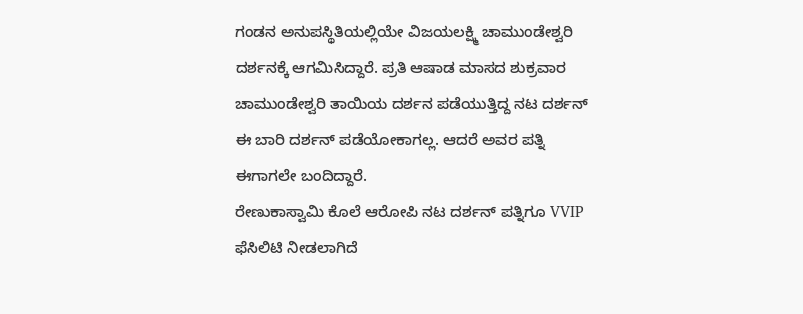ಗಂಡನ ಅನುಪಸ್ಥಿತಿಯಲ್ಲಿಯೇ ವಿಜಯಲಕ್ಷ್ಮಿ ಚಾಮುಂಡೇಶ್ವರಿ ದರ್ಶನಕ್ಕೆ ಆಗಮಿಸಿದ್ದಾರೆ. ಪ್ರತಿ ಆಷಾಡ ಮಾಸದ ಶುಕ್ರವಾರ ಚಾಮುಂಡೇಶ್ವರಿ ತಾಯಿಯ ದರ್ಶನ ಪಡೆಯುತ್ತಿದ್ದ ನಟ ದರ್ಶನ್ ಈ ಬಾರಿ ದರ್ಶನ್ ಪಡೆಯೋಕಾಗಲ್ಲ. ಆದರೆ ಅವರ ಪತ್ನಿ ಈಗಾಗಲೇ ಬಂದಿದ್ದಾರೆ.
ರೇಣುಕಾಸ್ವಾಮಿ ಕೊಲೆ ಆರೋಪಿ ನಟ ದರ್ಶನ್ ಪತ್ನಿಗೂ VVIP ಫೆಸಿಲಿಟಿ ನೀಡಲಾಗಿದೆ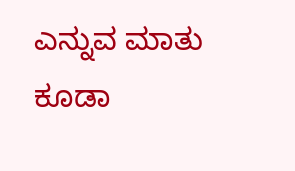ಎನ್ನುವ ಮಾತು ಕೂಡಾ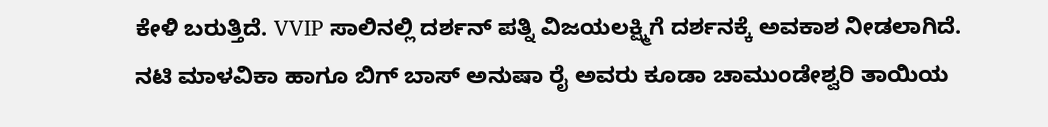ಕೇಳಿ ಬರುತ್ತಿದೆ. VVIP ಸಾಲಿನಲ್ಲಿ ದರ್ಶನ್ ಪತ್ನಿ ವಿಜಯಲಕ್ಷ್ಮಿಗೆ ದರ್ಶನಕ್ಕೆ ಅವಕಾಶ ನೀಡಲಾಗಿದೆ.
ನಟಿ ಮಾಳವಿಕಾ ಹಾಗೂ ಬಿಗ್ ಬಾಸ್ ಅನುಷಾ ರೈ ಅವರು ಕೂಡಾ ಚಾಮುಂಡೇಶ್ವರಿ ತಾಯಿಯ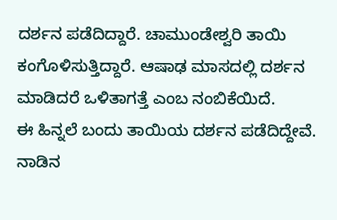ದರ್ಶನ ಪಡೆದಿದ್ದಾರೆ. ಚಾಮುಂಡೇಶ್ವರಿ ತಾಯಿ ಕಂಗೊಳಿಸುತ್ತಿದ್ದಾರೆ. ಆಷಾಢ ಮಾಸದಲ್ಲಿ ದರ್ಶನ ಮಾಡಿದರೆ ಒಳಿತಾಗತ್ತೆ ಎಂಬ ನಂಬಿಕೆಯಿದೆ.
ಈ ಹಿನ್ನಲೆ ಬಂದು ತಾಯಿಯ ದರ್ಶನ ಪಡೆದಿದ್ದೇವೆ. ನಾಡಿನ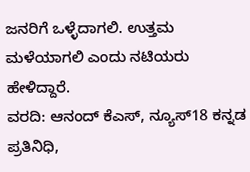ಜನರಿಗೆ ಒಳ್ಳೆದಾಗಲಿ. ಉತ್ತಮ ಮಳೆಯಾಗಲಿ ಎಂದು ನಟಿಯರು ಹೇಳಿದ್ದಾರೆ.
ವರದಿ: ಆನಂದ್ ಕೆಎಸ್, ನ್ಯೂಸ್18 ಕನ್ನಡ ಪ್ರತಿನಿಧಿ,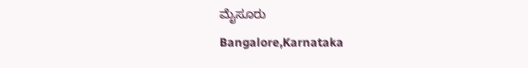ಮೈಸೂರು
Bangalore,Karnataka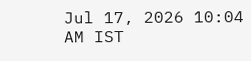Jul 17, 2026 10:04 AM IST